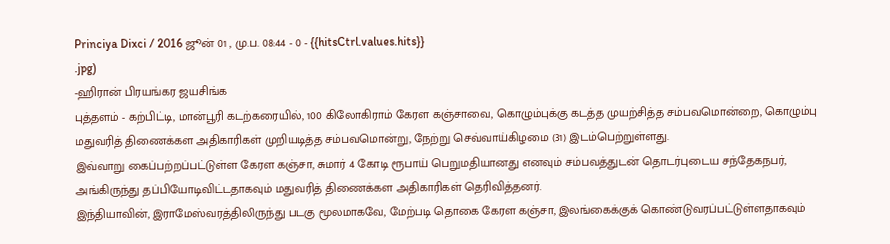Princiya Dixci / 2016 ஜூன் 01 , மு.ப. 08:44 - 0 - {{hitsCtrl.values.hits}}
.jpg)
-ஹிரான் பிரயங்கர ஜயசிங்க
புத்தளம் - கற்பிட்டி, மான்பூரி கடற்கரையில், 100 கிலோகிராம் கேரள கஞ்சாவை, கொழும்புக்கு கடத்த முயற்சித்த சம்பவமொன்றை, கொழும்பு மதுவரித் திணைக்கள அதிகாரிகள் முறியடித்த சம்பவமொன்று, நேற்று செவ்வாய்கிழமை (31) இடம்பெற்றுள்ளது.
இவ்வாறு கைப்பற்றப்பட்டுள்ள கேரள கஞ்சா, சுமார் 4 கோடி ரூபாய் பெறுமதியானது எனவும் சம்பவத்துடன் தொடர்புடைய சந்தேகநபர், அங்கிருந்து தப்பியோடிவிட்டதாகவும் மதுவரித் திணைக்கள அதிகாரிகள் தெரிவித்தனர்.
இந்தியாவின், இராமேஸ்வரத்திலிருந்து படகு மூலமாகவே, மேற்படி தொகை கேரள கஞ்சா, இலங்கைக்குக் கொண்டுவரப்பட்டுள்ளதாகவும்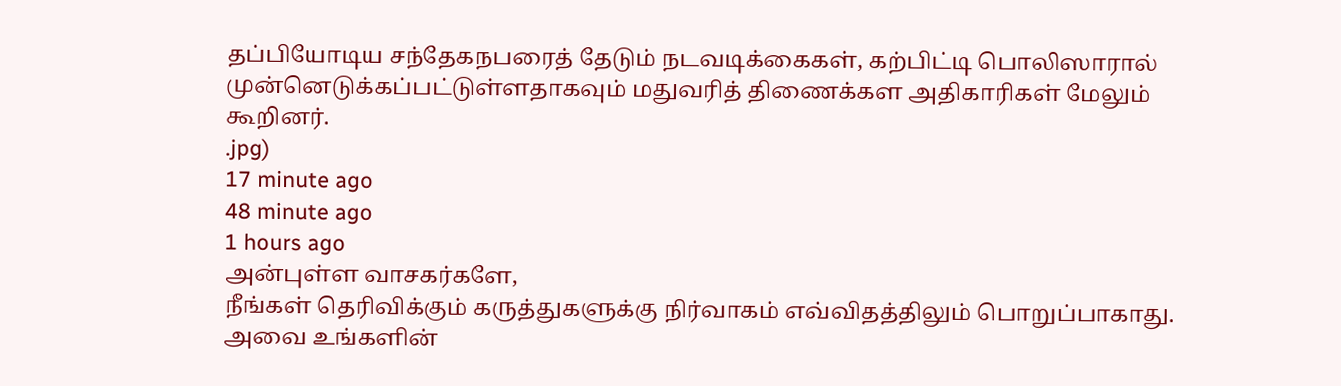தப்பியோடிய சந்தேகநபரைத் தேடும் நடவடிக்கைகள், கற்பிட்டி பொலிஸாரால் முன்னெடுக்கப்பட்டுள்ளதாகவும் மதுவரித் திணைக்கள அதிகாரிகள் மேலும் கூறினர்.
.jpg)
17 minute ago
48 minute ago
1 hours ago
அன்புள்ள வாசகர்களே,
நீங்கள் தெரிவிக்கும் கருத்துகளுக்கு நிர்வாகம் எவ்விதத்திலும் பொறுப்பாகாது. அவை உங்களின்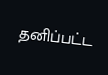தனிப்பட்ட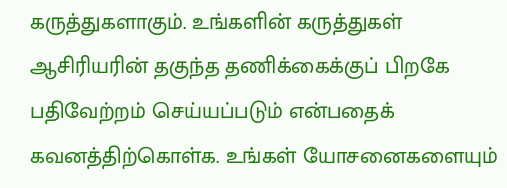கருத்துகளாகும். உங்களின் கருத்துகள் ஆசிரியரின் தகுந்த தணிக்கைக்குப் பிறகே பதிவேற்றம் செய்யப்படும் என்பதைக் கவனத்திற்கொள்க. உங்கள் யோசனைகளையும்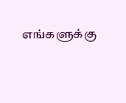எங்களுக்கு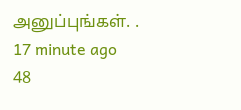அனுப்புங்கள். .
17 minute ago
48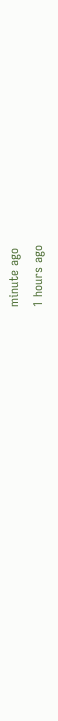minute ago
1 hours ago